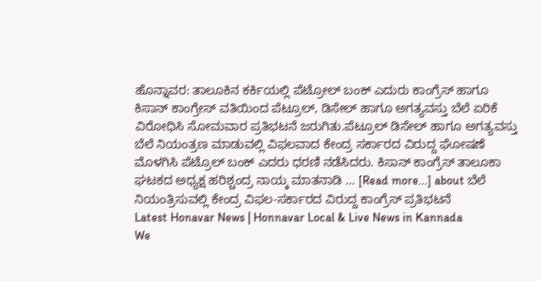ಹೊನ್ನಾವರ: ತಾಲೂಕಿನ ಕರ್ಕಿಯಲ್ಲಿ ಪೆಟ್ರೋಲ್ ಬಂಕ್ ಎದುರು ಕಾಂಗ್ರೆಸ್ ಹಾಗೂ ಕಿಸಾನ್ ಕಾಂಗ್ರೇಸ್ ವತಿಯಿಂದ ಪೆಟ್ರೂಲ್, ಡಿಸೇಲ್ ಹಾಗೂ ಅಗತ್ಯವಸ್ತು ಬೆಲೆ ಏರಿಕೆ ವಿರೋಧಿಸಿ ಸೋಮವಾರ ಪ್ರತಿಭಟನೆ ಜರುಗಿತು.ಪೆಟ್ರೂಲ್ ಡಿಸೇಲ್ ಹಾಗೂ ಅಗತ್ಯವಸ್ತು ಬೆಲೆ ನಿಯಂತ್ರಣ ಮಾಡುವಲ್ಲಿ ವಿಫಲವಾದ ಕೇಂದ್ರ ಸರ್ಕಾರದ ವಿರುದ್ದ ಘೋಷಣೆ ಮೊಳಗಿಸಿ ಪೆಟ್ರೊಲ್ ಬಂಕ್ ಎದರು ಧರಣಿ ನಡೆಸಿದರು. ಕಿಸಾನ್ ಕಾಂಗ್ರೆಸ್ ತಾಲೂಕಾ ಘಟಕದ ಅಧ್ಯಕ್ಷ ಹರಿಶ್ಚಂದ್ರ ನಾಯ್ಕ ಮಾತನಾಡಿ … [Read more...] about ಬೆಲೆ ನಿಯಂತ್ರಿಸುವಲ್ಲಿ ಕೇಂದ್ರ ವಿಫಲ-ಸರ್ಕಾರದ ವಿರುದ್ದ ಕಾಂಗ್ರೆಸ್ ಪ್ರತಿಭಟನೆ
Latest Honavar News | Honnavar Local & Live News in Kannada
We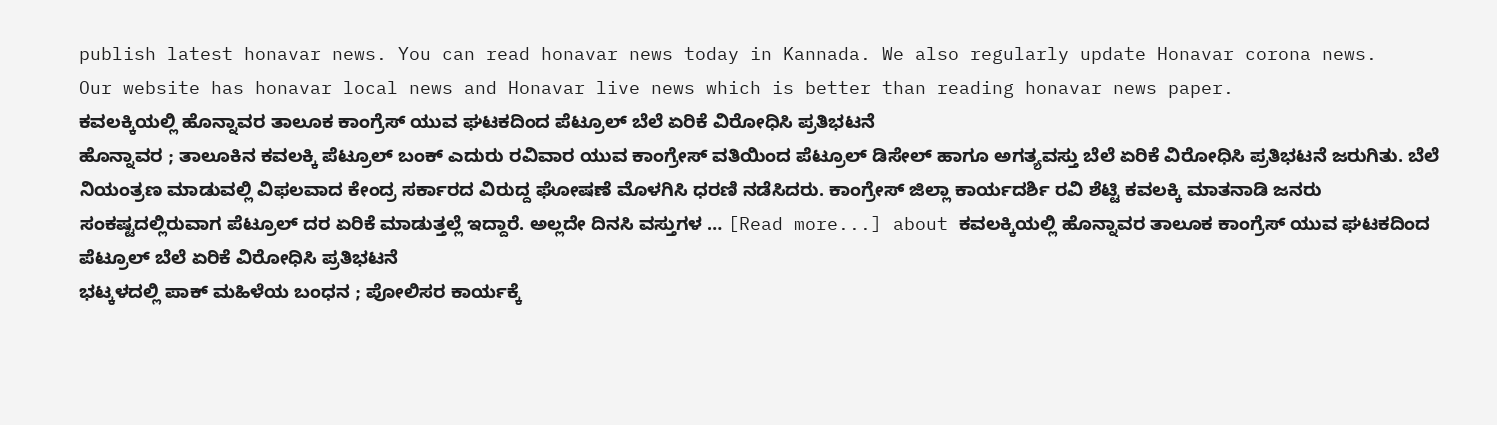publish latest honavar news. You can read honavar news today in Kannada. We also regularly update Honavar corona news.
Our website has honavar local news and Honavar live news which is better than reading honavar news paper.
ಕವಲಕ್ಕಿಯಲ್ಲಿ ಹೊನ್ನಾವರ ತಾಲೂಕ ಕಾಂಗ್ರೆಸ್ ಯುವ ಘಟಕದಿಂದ ಪೆಟ್ರೂಲ್ ಬೆಲೆ ಏರಿಕೆ ವಿರೋಧಿಸಿ ಪ್ರತಿಭಟನೆ
ಹೊನ್ನಾವರ ; ತಾಲೂಕಿನ ಕವಲಕ್ಕಿ ಪೆಟ್ರೂಲ್ ಬಂಕ್ ಎದುರು ರವಿವಾರ ಯುವ ಕಾಂಗ್ರೇಸ್ ವತಿಯಿಂದ ಪೆಟ್ರೂಲ್ ಡಿಸೇಲ್ ಹಾಗೂ ಅಗತ್ಯವಸ್ತು ಬೆಲೆ ಏರಿಕೆ ವಿರೋಧಿಸಿ ಪ್ರತಿಭಟನೆ ಜರುಗಿತು. ಬೆಲೆ ನಿಯಂತ್ರಣ ಮಾಡುವಲ್ಲಿ ವಿಫಲವಾದ ಕೇಂದ್ರ ಸರ್ಕಾರದ ವಿರುದ್ದ ಘೋಷಣೆ ಮೊಳಗಿಸಿ ಧರಣಿ ನಡೆಸಿದರು. ಕಾಂಗ್ರೇಸ್ ಜಿಲ್ಲಾ ಕಾರ್ಯದರ್ಶಿ ರವಿ ಶೆಟ್ಟಿ ಕವಲಕ್ಕಿ ಮಾತನಾಡಿ ಜನರು ಸಂಕಷ್ಟದಲ್ಲಿರುವಾಗ ಪೆಟ್ರೂಲ್ ದರ ಏರಿಕೆ ಮಾಡುತ್ತಲ್ಲೆ ಇದ್ದಾರೆ. ಅಲ್ಲದೇ ದಿನಸಿ ವಸ್ತುಗಳ … [Read more...] about ಕವಲಕ್ಕಿಯಲ್ಲಿ ಹೊನ್ನಾವರ ತಾಲೂಕ ಕಾಂಗ್ರೆಸ್ ಯುವ ಘಟಕದಿಂದ ಪೆಟ್ರೂಲ್ ಬೆಲೆ ಏರಿಕೆ ವಿರೋಧಿಸಿ ಪ್ರತಿಭಟನೆ
ಭಟ್ಕಳದಲ್ಲಿ ಪಾಕ್ ಮಹಿಳೆಯ ಬಂಧನ ; ಪೋಲಿಸರ ಕಾರ್ಯಕ್ಕೆ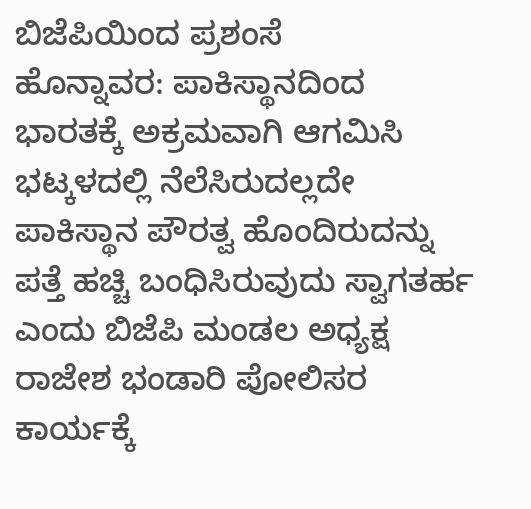ಬಿಜೆಪಿಯಿಂದ ಪ್ರಶಂಸೆ
ಹೊನ್ನಾವರ: ಪಾಕಿಸ್ಥಾನದಿಂದ ಭಾರತಕ್ಕೆ ಅಕ್ರಮವಾಗಿ ಆಗಮಿಸಿ ಭಟ್ಕಳದಲ್ಲಿ ನೆಲೆಸಿರುದಲ್ಲದೇ ಪಾಕಿಸ್ಥಾನ ಪೌರತ್ವ ಹೊಂದಿರುದನ್ನು ಪತ್ತೆ ಹಚ್ಚಿ ಬಂಧಿಸಿರುವುದು ಸ್ವಾಗತರ್ಹ ಎಂದು ಬಿಜೆಪಿ ಮಂಡಲ ಅಧ್ಯಕ್ಷ ರಾಜೇಶ ಭಂಡಾರಿ ಪೋಲಿಸರ ಕಾರ್ಯಕ್ಕೆ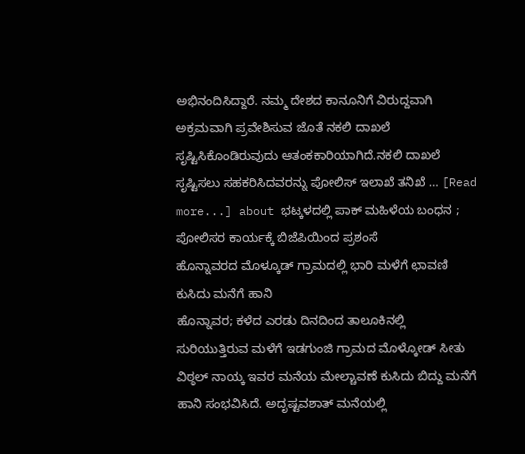ಅಭಿನಂದಿಸಿದ್ದಾರೆ. ನಮ್ಮ ದೇಶದ ಕಾನೂನಿಗೆ ವಿರುದ್ದವಾಗಿ ಅಕ್ರಮವಾಗಿ ಪ್ರವೇಶಿಸುವ ಜೊತೆ ನಕಲಿ ದಾಖಲೆ ಸೃಷ್ಟಿಸಿಕೊಂಡಿರುವುದು ಆತಂಕಕಾರಿಯಾಗಿದೆ.ನಕಲಿ ದಾಖಲೆ ಸೃಷ್ಟಿಸಲು ಸಹಕರಿಸಿದವರನ್ನು ಪೋಲಿಸ್ ಇಲಾಖೆ ತನಿಖೆ … [Read more...] about ಭಟ್ಕಳದಲ್ಲಿ ಪಾಕ್ ಮಹಿಳೆಯ ಬಂಧನ ; ಪೋಲಿಸರ ಕಾರ್ಯಕ್ಕೆ ಬಿಜೆಪಿಯಿಂದ ಪ್ರಶಂಸೆ
ಹೊನ್ನಾವರದ ಮೊಳ್ಕೂಡ್ ಗ್ರಾಮದಲ್ಲಿ ಭಾರಿ ಮಳೆಗೆ ಛಾವಣಿ ಕುಸಿದು ಮನೆಗೆ ಹಾನಿ
ಹೊನ್ನಾವರ; ಕಳೆದ ಎರಡು ದಿನದಿಂದ ತಾಲೂಕಿನಲ್ಲಿ ಸುರಿಯುತ್ತಿರುವ ಮಳೆಗೆ ಇಡಗುಂಜಿ ಗ್ರಾಮದ ಮೊಳ್ಕೋಡ್ ಸೀತು ವಿಠ್ಠಲ್ ನಾಯ್ಕ ಇವರ ಮನೆಯ ಮೇಲ್ಚಾವಣೆ ಕುಸಿದು ಬಿದ್ದು ಮನೆಗೆ ಹಾನಿ ಸಂಭವಿಸಿದೆ. ಅದೃಷ್ಟವಶಾತ್ ಮನೆಯಲ್ಲಿ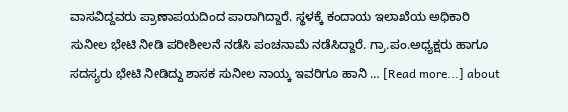ವಾಸವಿದ್ದವರು ಪ್ರಾಣಾಪಯದಿಂದ ಪಾರಾಗಿದ್ದಾರೆ. ಸ್ಥಳಕ್ಕೆ ಕಂದಾಯ ಇಲಾಖೆಯ ಅಧಿಕಾರಿ ಸುನೀಲ ಭೇಟಿ ನೀಡಿ ಪರೀಶೀಲನೆ ನಡೆಸಿ ಪಂಚನಾಮೆ ನಡೆಸಿದ್ದಾರೆ. ಗ್ರಾ.ಪಂ.ಅಧ್ಯಕ್ಷರು ಹಾಗೂ ಸದಸ್ಯರು ಭೇಟಿ ನೀಡಿದ್ದು ಶಾಸಕ ಸುನೀಲ ನಾಯ್ಕ ಇವರಿಗೂ ಹಾನಿ … [Read more...] about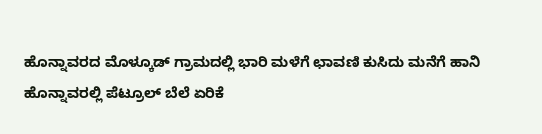ಹೊನ್ನಾವರದ ಮೊಳ್ಕೂಡ್ ಗ್ರಾಮದಲ್ಲಿ ಭಾರಿ ಮಳೆಗೆ ಛಾವಣಿ ಕುಸಿದು ಮನೆಗೆ ಹಾನಿ
ಹೊನ್ನಾವರಲ್ಲಿ ಪೆಟ್ರೂಲ್ ಬೆಲೆ ಏರಿಕೆ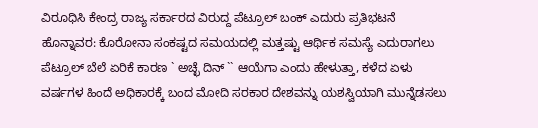ವಿರೂಧಿಸಿ ಕೇಂದ್ರ ರಾಜ್ಯ ಸರ್ಕಾರದ ವಿರುದ್ದ ಪೆಟ್ರೂಲ್ ಬಂಕ್ ಎದುರು ಪ್ರತಿಭಟನೆ
ಹೊನ್ನಾವರ: ಕೊರೋನಾ ಸಂಕಷ್ಟದ ಸಮಯದಲ್ಲಿ ಮತ್ತಷ್ಟು ಆರ್ಥಿಕ ಸಮಸ್ಯೆ ಎದುರಾಗಲು ಪೆಟ್ರೂಲ್ ಬೆಲೆ ಏರಿಕೆ ಕಾರಣ ` ಅಚ್ಛೆ ದಿನ್ `` ಆಯೆಗಾ ಎಂದು ಹೇಳುತ್ತಾ, ಕಳೆದ ಏಳು ವರ್ಷಗಳ ಹಿಂದೆ ಅಧಿಕಾರಕ್ಕೆ ಬಂದ ಮೋದಿ ಸರಕಾರ ದೇಶವನ್ನು ಯಶಸ್ವಿಯಾಗಿ ಮುನ್ನೆಡಸಲು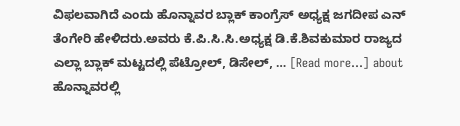ವಿಫಲವಾಗಿದೆ ಎಂದು ಹೊನ್ನಾವರ ಬ್ಲಾಕ್ ಕಾಂಗ್ರೆಸ್ ಅಧ್ಯಕ್ಷ ಜಗದೀಪ ಎನ್ ತೆಂಗೇರಿ ಹೇಳಿದರು.ಅವರು ಕೆ.ಪಿ.ಸಿ.ಸಿ.ಅಧ್ಯಕ್ಷ ಡಿ.ಕೆ.ಶಿವಕುಮಾರ ರಾಜ್ಯದ ಎಲ್ಲಾ ಬ್ಲಾಕ್ ಮಟ್ಟದಲ್ಲಿ ಪೆಟ್ರೋಲ್, ಡಿಸೇಲ್, … [Read more...] about ಹೊನ್ನಾವರಲ್ಲಿ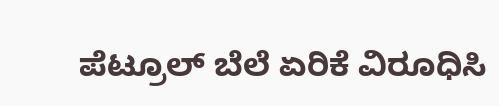ಪೆಟ್ರೂಲ್ ಬೆಲೆ ಏರಿಕೆ ವಿರೂಧಿಸಿ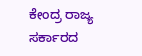ಕೇಂದ್ರ ರಾಜ್ಯ ಸರ್ಕಾರದ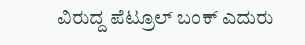ವಿರುದ್ದ ಪೆಟ್ರೂಲ್ ಬಂಕ್ ಎದುರು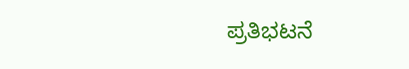ಪ್ರತಿಭಟನೆ